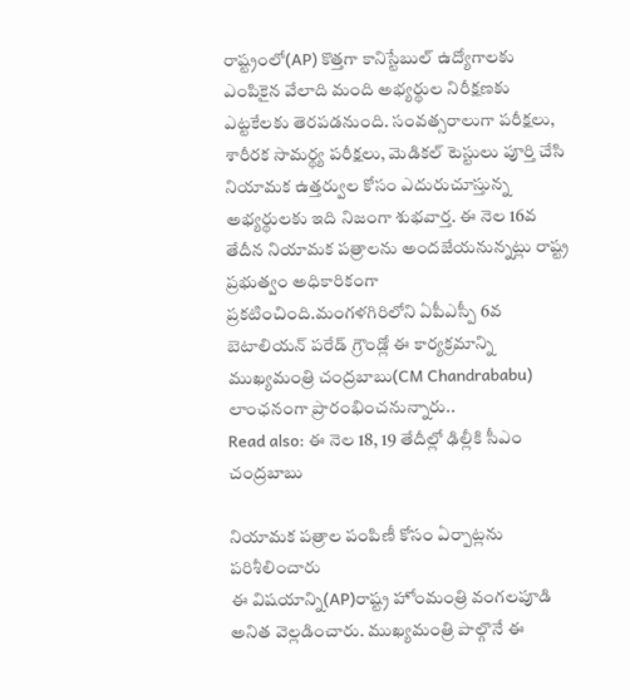రాష్ట్రంలో(AP) కొత్తగా కానిస్టేబుల్ ఉద్యోగాలకు ఎంపికైన వేలాది మంది అభ్యర్థుల నిరీక్షణకు ఎట్టకేలకు తెరపడనుంది. సంవత్సరాలుగా పరీక్షలు, శారీరక సామర్థ్య పరీక్షలు, మెడికల్ టెస్టులు పూర్తి చేసి నియామక ఉత్తర్వుల కోసం ఎదురుచూస్తున్న అభ్యర్థులకు ఇది నిజంగా శుభవార్త. ఈ నెల 16వ తేదీన నియామక పత్రాలను అందజేయనున్నట్లు రాష్ట్ర ప్రభుత్వం అధికారికంగా ప్రకటించింది.మంగళగిరిలోని ఏపీఎస్పీ 6వ బెటాలియన్ పరేడ్ గ్రౌండ్లో ఈ కార్యక్రమాన్ని ముఖ్యమంత్రి చంద్రబాబు(CM Chandrababu) లాంఛనంగా ప్రారంభించనున్నారు..
Read also: ఈ నెల 18, 19 తేదీల్లో ఢిల్లీకి సీఎం చంద్రబాబు

నియామక పత్రాల పంపిణీ కోసం ఏర్పాట్లను పరిశీలించారు
ఈ విషయాన్ని(AP)రాష్ట్ర హోంమంత్రి వంగలపూడి అనిత వెల్లడించారు. ముఖ్యమంత్రి పాల్గొనే ఈ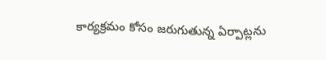కార్యక్రమం కోసం జరుగుతున్న ఏర్పాట్లను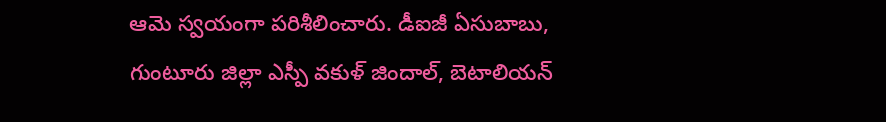ఆమె స్వయంగా పరిశీలించారు. డీఐజీ ఏసుబాబు, గుంటూరు జిల్లా ఎస్పీ వకుళ్ జిందాల్, బెటాలియన్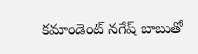కమాండెంట్ నగేష్ బాబుతో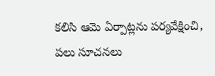కలిసి ఆమె ఏర్పాట్లను పర్యవేక్షించి, పలు సూచనలు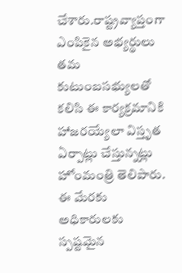చేశారు.రాష్ట్రవ్యాప్తంగా ఎంపికైన అభ్యర్థులు తమ కుటుంబసభ్యులతో కలిసి ఈ కార్యక్రమానికి హాజరయ్యేలా విస్తృత ఏర్పాట్లు చేస్తున్నట్లు హోంమంత్రి తెలిపారు. ఈ మేరకు అధికారులకు స్పష్టమైన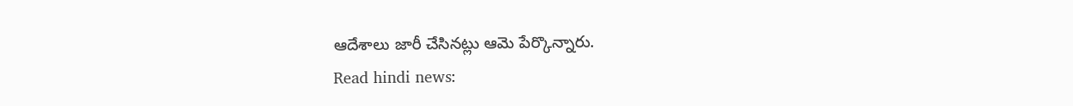ఆదేశాలు జారీ చేసినట్లు ఆమె పేర్కొన్నారు.
Read hindi news: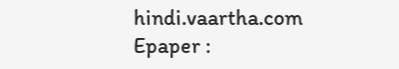hindi.vaartha.com
Epaper :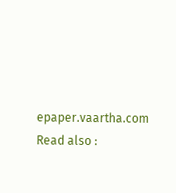epaper.vaartha.com
Read also :